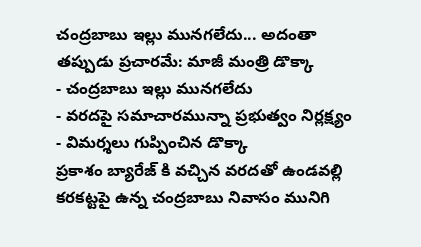చంద్రబాబు ఇల్లు మునగలేదు... అదంతా తప్పుడు ప్రచారమే: మాజీ మంత్రి డొక్కా
- చంద్రబాబు ఇల్లు మునగలేదు
- వరదపై సమాచారమున్నా ప్రభుత్వం నిర్లక్ష్యం
- విమర్శలు గుప్పించిన డొక్కా
ప్రకాశం బ్యారేజ్ కి వచ్చిన వరదతో ఉండవల్లి కరకట్టపై ఉన్న చంద్రబాబు నివాసం మునిగి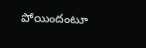పోయిందంటూ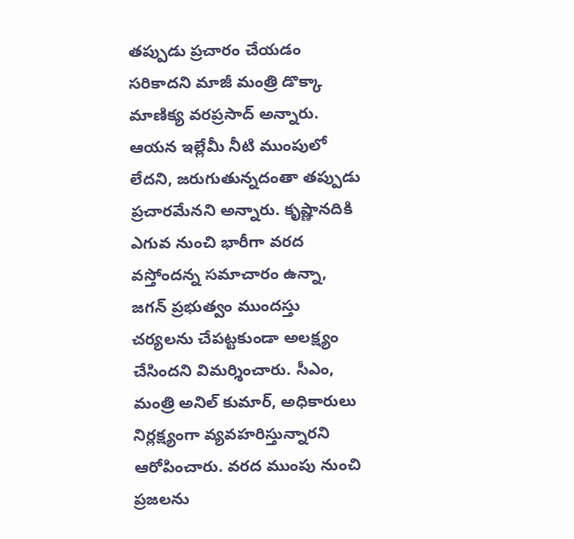తప్పుడు ప్రచారం చేయడం సరికాదని మాజీ మంత్రి డొక్కా మాణిక్య వరప్రసాద్ అన్నారు. ఆయన ఇల్లేమీ నీటి ముంపులో లేదని, జరుగుతున్నదంతా తప్పుడు ప్రచారమేనని అన్నారు. కృష్ణానదికి ఎగువ నుంచి భారీగా వరద వస్తోందన్న సమాచారం ఉన్నా, జగన్ ప్రభుత్వం ముందస్తు చర్యలను చేపట్టకుండా అలక్ష్యం చేసిందని విమర్శించారు. సీఎం, మంత్రి అనిల్ కుమార్, అధికారులు నిర్లక్ష్యంగా వ్యవహరిస్తున్నారని ఆరోపించారు. వరద ముంపు నుంచి ప్రజలను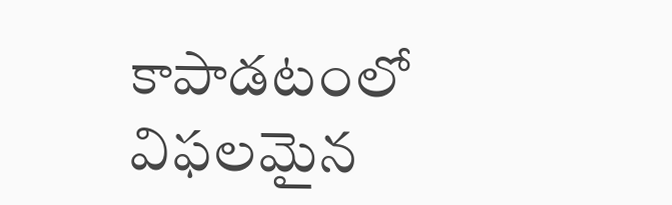కాపాడటంలో విఫలమైన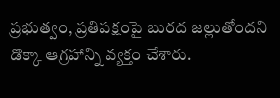ప్రభుత్వం, ప్రతిపక్షంపై బురద జల్లుతోందని డొక్కా ఆగ్రహాన్ని వ్యక్తం చేశారు.